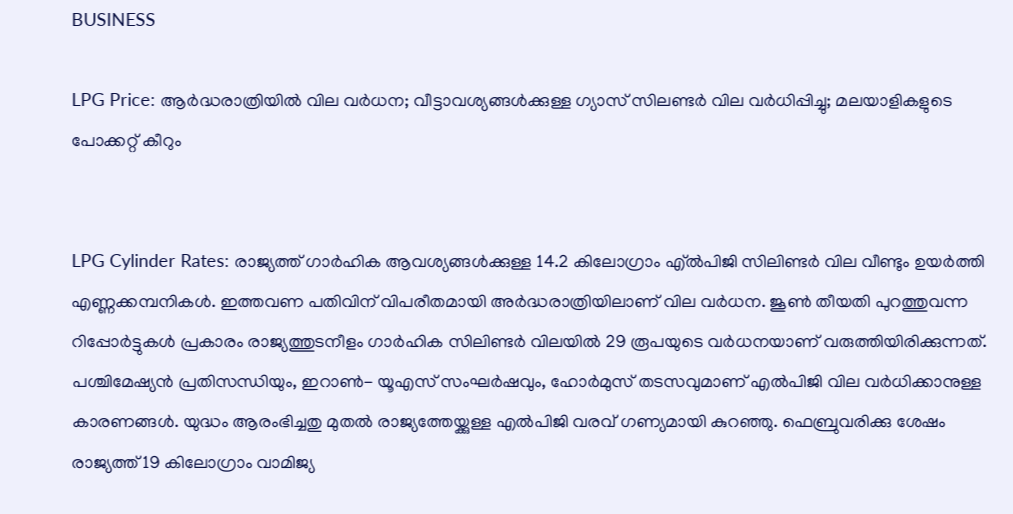BUSINESS

LPG Price: ആര്‍ദ്ധരാത്രിയില്‍ വില വര്‍ധന; വീട്ടാവശ്യങ്ങള്‍ക്കുള്ള ഗ്യാസ് സിലണ്ടര്‍ വില വര്‍ധിപ്പിച്ചു; മലയാളികളുടെ പോക്കറ്റ് കീറും


LPG Cylinder Rates: രാജ്യത്ത് ഗാര്‍ഹിക ആവശ്യങ്ങള്‍ക്കുള്ള 14.2 കിലോഗ്രാം എ്ല്‍പിജി സിലിണ്ടര്‍ വില വീണ്ടും ഉയര്‍ത്തി എണ്ണക്കമ്പനികള്‍. ഇത്തവണ പതിവിന് വിപരീതമായി അര്‍ദ്ധരാത്രിയിലാണ് വില വര്‍ധന. ജൂണ്‍ തീയതി പുറത്തുവന്ന റിപ്പോര്‍ട്ടുകള്‍ പ്രകാരം രാജ്യത്തുടനീളം ഗാര്‍ഹിക സിലിണ്ടര്‍ വിലയില്‍ 29 രൂപയുടെ വര്‍ധനയാണ് വരുത്തിയിരിക്കുന്നത്. പശ്ചിമേഷ്യന്‍ പ്രതിസന്ധിയും, ഇറാണ്‍- യൂഎസ് സംഘര്‍ഷവും, ഹോര്‍മുസ് തടസവുമാണ് എല്‍പിജി വില വര്‍ധിക്കാനുള്ള കാരണങ്ങള്‍. യുദ്ധം ആരംഭിച്ചതു മുതല്‍ രാജ്യത്തേയ്ക്കുള്ള എല്‍പിജി വരവ് ഗണ്യമായി കുറഞ്ഞു. ഫെബ്രുവരിക്കു ശേഷം രാജ്യത്ത് 19 കിലോഗ്രാം വാമിജ്യ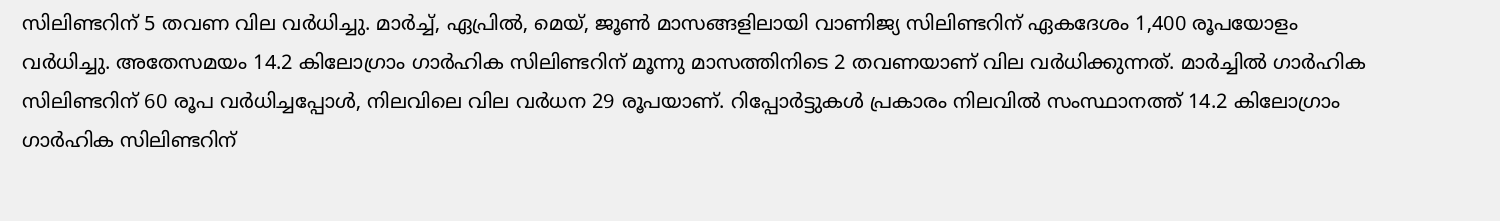സിലിണ്ടറിന് 5 തവണ വില വര്‍ധിച്ചു. മാര്‍ച്ച്, ഏപ്രില്‍, മെയ്, ജൂണ്‍ മാസങ്ങളിലായി വാണിജ്യ സിലിണ്ടറിന് ഏകദേശം 1,400 രൂപയോളം വര്‍ധിച്ചു. അതേസമയം 14.2 കിലോഗ്രാം ഗാര്‍ഹിക സിലിണ്ടറിന് മൂന്നു മാസത്തിനിടെ 2 തവണയാണ് വില വര്‍ധിക്കുന്നത്. മാര്‍ച്ചില്‍ ഗാര്‍ഹിക സിലിണ്ടറിന് 60 രൂപ വര്‍ധിച്ചപ്പോള്‍, നിലവിലെ വില വര്‍ധന 29 രൂപയാണ്. റിപ്പോര്‍ട്ടുകള്‍ പ്രകാരം നിലവില്‍ സംസ്ഥാനത്ത് 14.2 കിലോഗ്രാം ഗാര്‍ഹിക സിലിണ്ടറിന്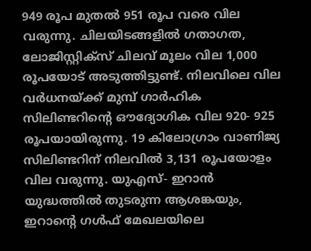949 രൂപ മുതല്‍ 951 രൂപ വരെ വില വരുന്നു. ചിലയിടങ്ങളില്‍ ഗതാഗത, ലോജിസ്റ്റിക്‌സ് ചിലവ് മൂലം വില 1,000 രൂപയോട് അടുത്തിട്ടുണ്ട്. നിലവിലെ വില വര്‍ധനയ്ക്ക് മുമ്പ് ഗാര്‍ഹിക സിലിണ്ടറിന്റെ ഔദ്യോഗിക വില 920- 925 രൂപയായിരുന്നു. 19 കിലോഗ്രാം വാണിജ്യ സിലിണ്ടറിന് നിലവില്‍ 3,131 രൂപയോളം വില വരുന്നു. യുഎസ്- ഇറാന്‍ യുദ്ധത്തില്‍ തുടരുന്ന ആശങ്കയും, ഇറാന്റെ ഗള്‍ഫ് മേഖലയിലെ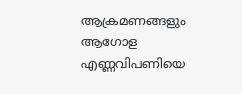ആക്രമണങ്ങളും ആഗോള എണ്ണവിപണിയെ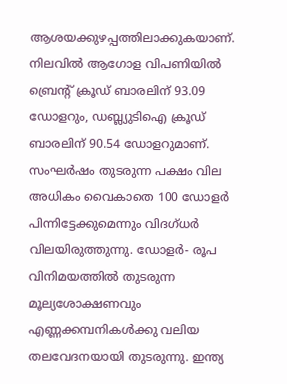ആശയക്കുഴപ്പത്തിലാക്കുകയാണ്. നിലവില്‍ ആഗോള വിപണിയില്‍ ബ്രെന്റ് ക്രൂഡ് ബാരലിന് 93.09 ഡോളറും, ഡബ്ല്യുടിഐ ക്രൂഡ് ബാരലിന് 90.54 ഡോളറുമാണ്. സംഘര്‍ഷം തുടരുന്ന പക്ഷം വില അധികം വൈകാതെ 100 ഡോളര്‍ പിന്നിട്ടേക്കുമെന്നും വിദഗ്ധര്‍ വിലയിരുത്തുന്നു. ഡോളര്‍- രൂപ വിനിമയത്തില്‍ തുടരുന്ന മൂല്യശോക്ഷണവും എണ്ണക്കമ്പനികള്‍ക്കു വലിയ തലവേദനയായി തുടരുന്നു. ഇന്ത്യ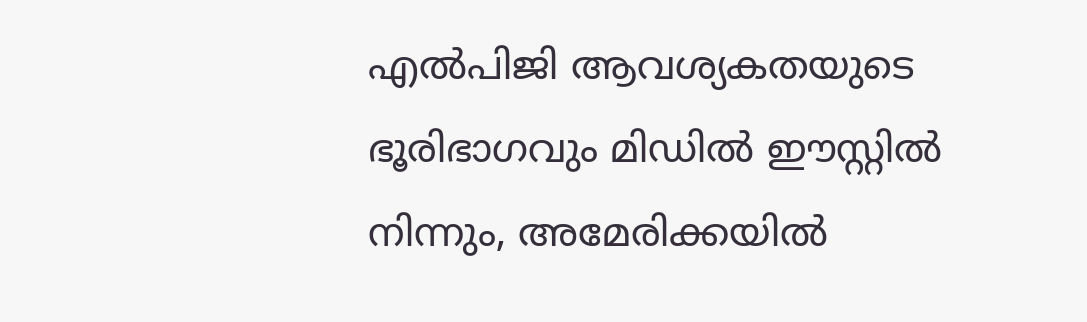എല്‍പിജി ആവശ്യകതയുടെ ഭൂരിഭാഗവും മിഡില്‍ ഈസ്റ്റില്‍ നിന്നും, അമേരിക്കയില്‍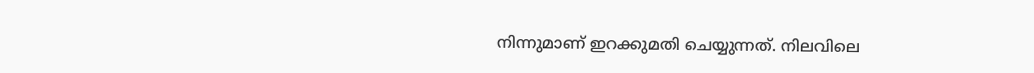നിന്നുമാണ് ഇറക്കുമതി ചെയ്യുന്നത്. നിലവിലെ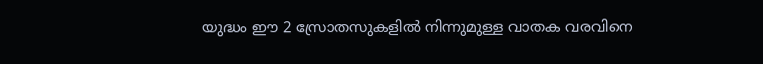യുദ്ധം ഈ 2 സ്രോതസുകളില്‍ നിന്നുമുള്ള വാതക വരവിനെ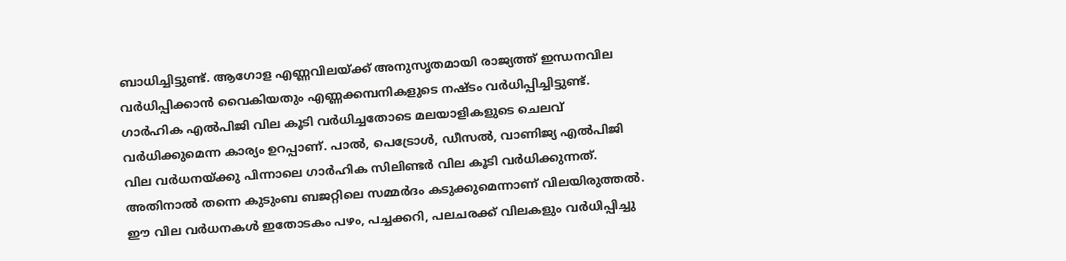ബാധിച്ചിട്ടുണ്ട്. ആഗോള എണ്ണവിലയ്ക്ക് അനുസൃതമായി രാജ്യത്ത് ഇന്ധനവില വര്‍ധിപ്പിക്കാന്‍ വൈകിയതും എണ്ണക്കമ്പനികളുടെ നഷ്ടം വര്‍ധിപ്പിച്ചിട്ടുണ്ട്. ഗാര്‍ഹിക എല്‍പിജി വില കൂടി വര്‍ധിച്ചതോടെ മലയാളികളുടെ ചെലവ് വര്‍ധിക്കുമെന്ന കാര്യം ഉറപ്പാണ്. പാല്‍, പെട്രോള്‍, ഡീസല്‍, വാണിജ്യ എല്‍പിജി വില വര്‍ധനയ്ക്കു പിന്നാലെ ഗാര്‍ഹിക സിലിണ്ടര്‍ വില കൂടി വര്‍ധിക്കുന്നത്. അതിനാല്‍ തന്നെ കുടുംബ ബജറ്റിലെ സമ്മര്‍ദം കടുക്കുമെന്നാണ് വിലയിരുത്തല്‍. ഈ വില വര്‍ധനകള്‍ ഇതോടകം പഴം, പച്ചക്കറി, പലചരക്ക് വിലകളും വര്‍ധിപ്പിച്ചു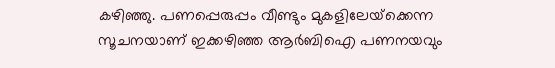കഴിഞ്ഞു. പണപ്പെരുപ്പം വീണ്ടും മുകളിലേയ്‌ക്കെന്ന സൂചനയാണ് ഇക്കഴിഞ്ഞ ആര്‍ബിഐ പണനയവും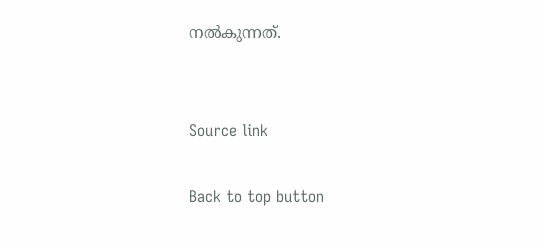നല്‍കുന്നത്.


Source link

Back to top button